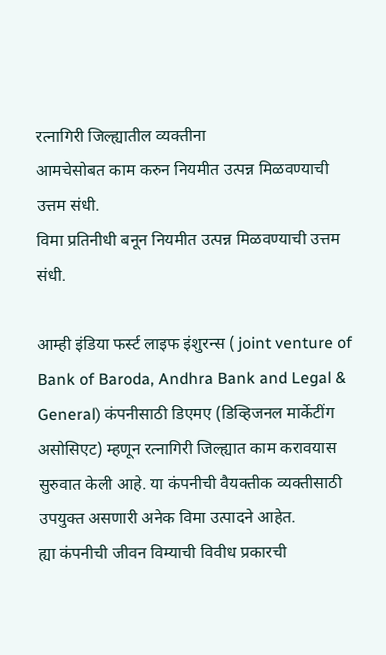रत्नागिरी जिल्ह्यातील व्यक्तीना
आमचेसोबत काम करुन नियमीत उत्पन्न मिळवण्याची उत्तम संधी.
विमा प्रतिनीधी बनून नियमीत उत्पन्न मिळवण्याची उत्तम संधी.

आम्ही इंडिया फर्स्ट लाइफ इंशुरन्स ( joint venture of Bank of Baroda, Andhra Bank and Legal & General) कंपनीसाठी डिएमए (डिव्हिजनल मार्केटींग असोसिएट) म्हणून रत्नागिरी जिल्ह्यात काम करावयास सुरुवात केली आहे. या कंपनीची वैयक्तीक व्यक्तीसाठी उपयुक्त असणारी अनेक विमा उत्पादने आहेत.
ह्या कंपनीची जीवन विम्याची विवीध प्रकारची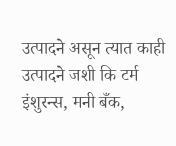उत्पादने असून त्यात काही उत्पादने जशी कि टर्म इंशुरन्स, मनी बँक,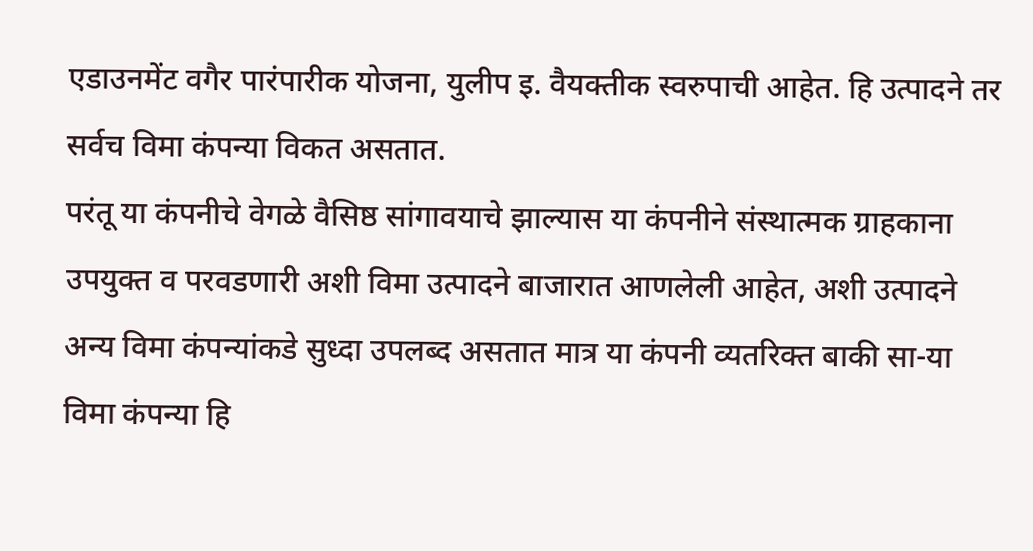एडाउनमेंट वगैर पारंपारीक योजना, युलीप इ. वैयक्तीक स्वरुपाची आहेत. हि उत्पादने तर सर्वच विमा कंपन्या विकत असतात.
परंतू या कंपनीचे वेगळे वैसिष्ठ सांगावयाचे झाल्यास या कंपनीने संस्थात्मक ग्राहकाना उपयुक्त व परवडणारी अशी विमा उत्पादने बाजारात आणलेली आहेत, अशी उत्पादने अन्य विमा कंपन्यांकडे सुध्दा उपलब्द असतात मात्र या कंपनी व्यतरिक्त बाकी सा-या विमा कंपन्या हि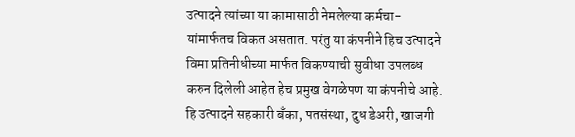उत्पादने त्यांच्या या कामासाठी नेमलेल्या कर्मचा-यांमार्फतच विकत असतात. परंतु या कंपनीने हिच उत्पादने विमा प्रतिनीधीच्या मार्फत विकण्याची सुवीधा उपलब्ध करुन दिलेली आहेत हेच प्रमुख वेगळेपण या कंपनीचे आहे. हि उत्पादने सहकारी बँका, पतसंस्था, दुध डेअरी, खाजगी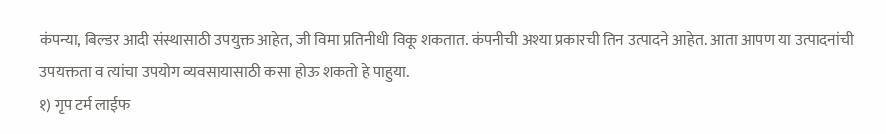कंपन्या, बिल्डर आदी संस्थासाठी उपयुक्त आहेत, जी विमा प्रतिनीधी विकू शकतात. कंपनीची अश्या प्रकारची तिन उत्पादने आहेत. आता आपण या उत्पादनांची उपयक्तता व त्यांचा उपयोग व्यवसायासाठी कसा होऊ शकतो हे पाहुया.
१) गृप टर्म लाईफ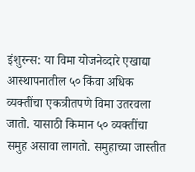इंशुरन्स: या विमा योजनेव्दारे एखाद्या आस्थापनातील ५० किंवा अधिक व्यक्तींचा एकत्रीतपणे विमा उतरवला जातो. यासाठी किमान ५० व्यक्तींचा समुह असावा लागतो. समुहाच्या जास्तीत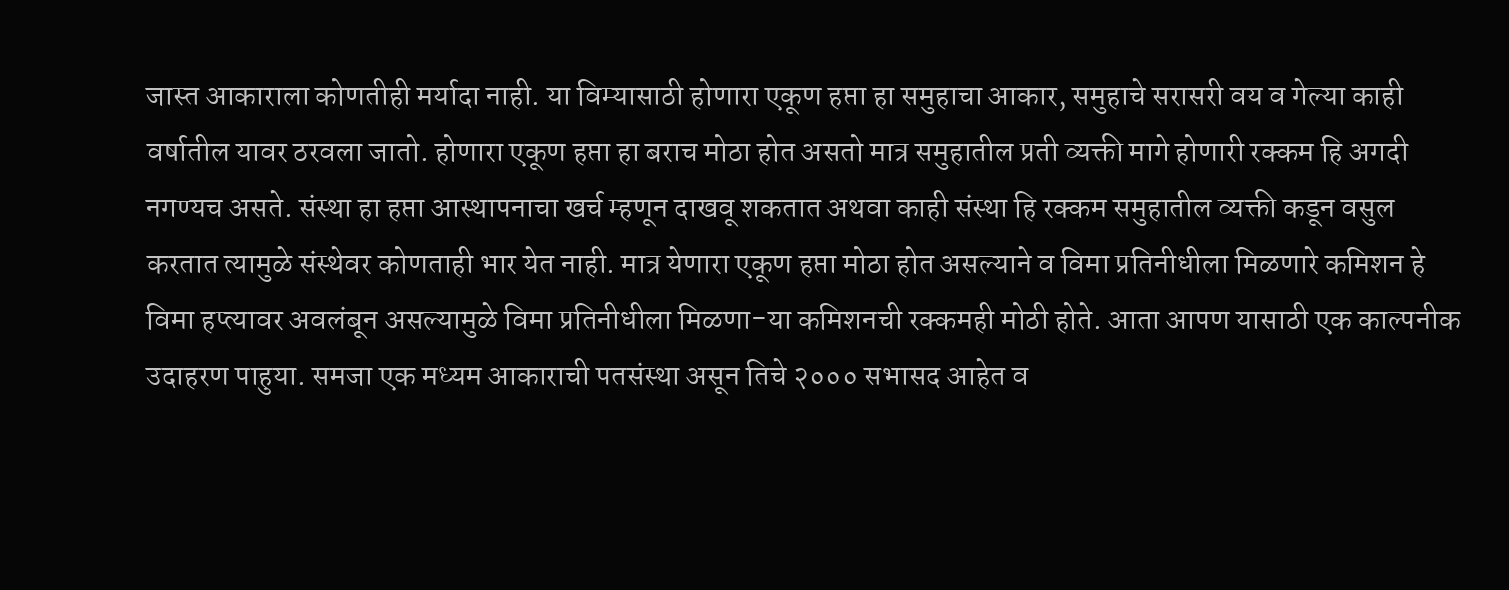जास्त आकाराला कोणतीही मर्यादा नाही. या विम्यासाठी होणारा एकूण हप्ता हा समुहाचा आकार, समुहाचे सरासरी वय व गेल्या काही वर्षातील यावर ठरवला जातो. होणारा एकूण हप्ता हा बराच मोठा होत असतो मात्र समुहातील प्रती व्यक्ती मागे होणारी रक्कम हि अगदी नगण्यच असते. संस्था हा हप्ता आस्थापनाचा खर्च म्हणून दाखवू शकतात अथवा काही संस्था हि रक्कम समुहातील व्यक्ती कडून वसुल करतात त्यामुळे संस्थेवर कोणताही भार येत नाही. मात्र येणारा एकूण हप्ता मोठा होत असल्याने व विमा प्रतिनीधीला मिळणारे कमिशन हे विमा हप्त्यावर अवलंबून असल्यामुळे विमा प्रतिनीधीला मिळणा-या कमिशनची रक्कमही मोठी होते. आता आपण यासाठी एक काल्पनीक उदाहरण पाहुया. समजा एक मध्यम आकाराची पतसंस्था असून तिचे २००० सभासद आहेत व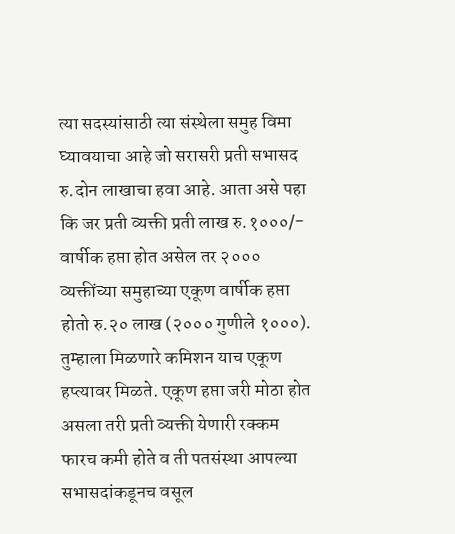त्या सदस्यांसाठी त्या संस्थेला समुह विमा घ्यावयाचा आहे जो सरासरी प्रती सभासद रु.दोन लाखाचा हवा आहे. आता असे पहा कि जर प्रती व्यक्ती प्रती लाख रु.१०००/- वार्षीक हप्ता होत असेल तर २००० व्यक्तींच्या समुहाच्या एकूण वार्षीक हप्ता होतो रु.२० लाख (२००० गुणीले १०००). तुम्हाला मिळणारे कमिशन याच एकूण हप्त्यावर मिळते. एकूण हप्ता जरी मोठा होत असला तरी प्रती व्यक्ती येणारी रक्कम फारच कमी होते व ती पतसंस्था आपल्या सभासदांकडूनच वसूल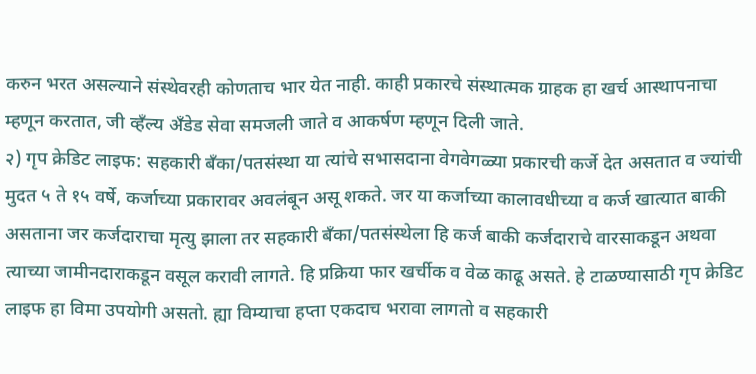करुन भरत असल्याने संस्थेवरही कोणताच भार येत नाही. काही प्रकारचे संस्थात्मक ग्राहक हा खर्च आस्थापनाचा म्हणून करतात, जी व्हँल्य अँडेड सेवा समजली जाते व आकर्षण म्हणून दिली जाते.
२) गृप क्रेडिट लाइफ: सहकारी बँका/पतसंस्था या त्यांचे सभासदाना वेगवेगळ्या प्रकारची कर्जे देत असतात व ज्यांची मुदत ५ ते १५ वर्षे, कर्जाच्या प्रकारावर अवलंबून असू शकते. जर या कर्जाच्या कालावधीच्या व कर्ज खात्यात बाकी असताना जर कर्जदाराचा मृत्यु झाला तर सहकारी बँका/पतसंस्थेला हि कर्ज बाकी कर्जदाराचे वारसाकडून अथवा त्याच्या जामीनदाराकडून वसूल करावी लागते. हि प्रक्रिया फार खर्चीक व वेळ काढू असते. हे टाळण्यासाठी गृप क्रेडिट लाइफ हा विमा उपयोगी असतो. ह्या विम्याचा हप्ता एकदाच भरावा लागतो व सहकारी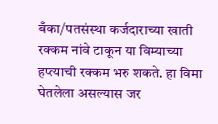बँका/पतसंस्था कर्जदाराच्या खाती रक्कम नांवे टाकून या विम्याच्या हप्त्याची रक्कम भरु शकते. हा विमा घेतलेला असल्यास जर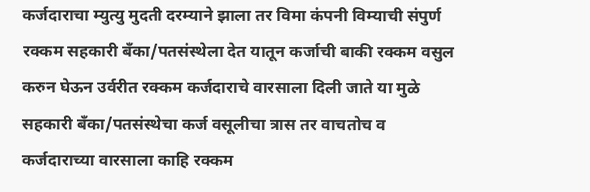कर्जदाराचा म्युत्यु मुदती दरम्याने झाला तर विमा कंपनी विम्याची संपुर्ण रक्कम सहकारी बँका/पतसंस्थेला देत यातून कर्जाची बाकी रक्कम वसुल करुन घेऊन उर्वरीत रक्कम कर्जदाराचे वारसाला दिली जाते या मुळे सहकारी बँका/पतसंस्थेचा कर्ज वसूलीचा त्रास तर वाचतोच व कर्जदाराच्या वारसाला काहि रक्कम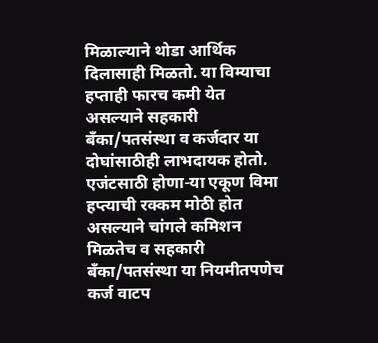मिळाल्याने थोडा आर्थिक दिलासाही मिळतो. या विम्याचा हप्ताही फारच कमी येत असल्याने सहकारी बँका/पतसंस्था व कर्जदार या दोघांसाठीही लाभदायक होतो. एजंटसाठी होणा-या एकूण विमा हप्त्याची रक्कम मोठी होत असल्याने चांगले कमिशन मिळतेच व सहकारी बँका/पतसंस्था या नियमीतपणेच कर्ज वाटप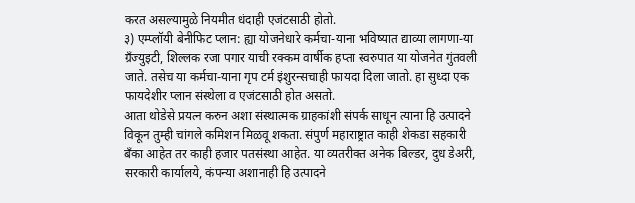करत असल्यामुळे नियमीत धंदाही एजंटसाठी होतो.
३) एम्प्लॉयी बेनीफिट प्लान: ह्या योजनेधारे कर्मचा-याना भविष्यात द्याव्या लागणा-या ग्रँज्युइटी, शिल्लक रजा पगार याची रक्कम वार्षीक हप्ता स्वरुपात या योजनेत गुंतवली जाते. तसेच या कर्मचा-याना गृप टर्म इंशुरन्सचाही फायदा दिला जातो. हा सुध्दा एक फायदेशीर प्लान संस्थेला व एजंटसाठी होत असतो.
आता थोडेसे प्रयत्न करुन अशा संस्थात्मक ग्राहकांशी संपर्क साधून त्याना हि उत्पादने विकून तुम्ही चांगले कमिशन मिळवू शकता. संपुर्ण महाराष्ट्रात काही शेकडा सहकारी बँका आहेत तर काही हजार पतसंस्था आहेत. या व्यतरीक्त अनेक बिल्डर, दुध डेअरी, सरकारी कार्यालये, कंपन्या अशानाही हि उत्पादने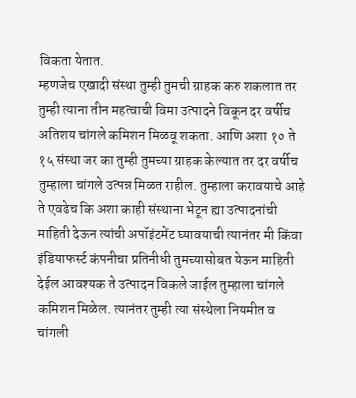विकता येतात.
म्हणजेच एखादी संस्था तुम्ही तुमची ग्राहक करु शकलात तर तुम्ही त्याना तीन महत्वाची विमा उत्पादने विकून दर वर्षीच अतिशय चांगले कमिशन मिळवू शकता. आणि अशा १० ते १५ संस्था जर का तुम्ही तुमच्या ग्राहक केल्यात तर दर वर्षीच तुम्हाला चांगले उत्पन्न मिळत राहील. तुम्हाला करावयाचे आहे ते एवढेच कि अशा काही संस्थाना भेटून ह्या उत्पादनांची माहिती देऊन त्यांची अपॉइंटमेंट घ्यावयाची त्यानंतर मी किंवा इंडियाफर्स्ट कंपनीचा प्रतिनीधी तुमच्यासोबत येऊन माहिती देईल आवश्यक ते उत्पादन विकले जाईल तुम्हाला चांगले कमिशन मिळेल. त्यानंतर तुम्ही त्या संस्थेला नियमीत व चांगली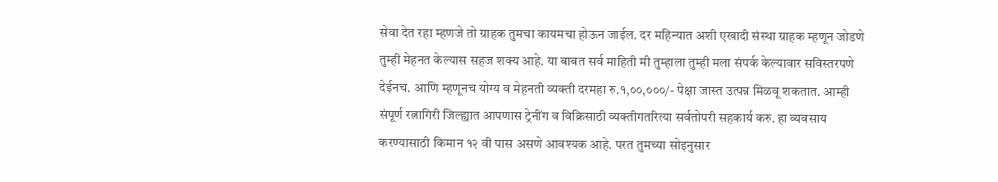सेवा देत रहा म्हणजे तो ग्राहक तुमचा कायमचा होऊन जाईल. दर महिन्यात अशी एखादी संस्था ग्राहक म्हणून जोडणे तुम्ही मेहनत केल्यास सहज शक्य आहे. या बाबत सर्व माहिती मी तुम्हाला तुम्ही मला संपर्क केल्यावार सविस्तरपणे देईनच. आणि म्हणूनच योग्य व मेहनती व्यक्ती दरमहा रु.१,००,०००/- पेक्षा जास्त उत्पन्न मिळवू शकतात. आम्ही संपूर्ण रत्नागिरी जिल्ह्यात आपणास ट्रेनींग व विक्रिसाठी व्यक्तीगतरित्या सर्वतोपरी सहकार्य करु. हा व्यवसाय करण्यासाठी किमान १२ वी पास असणे आवश्यक आहे. परत तुमच्या सोइनुसार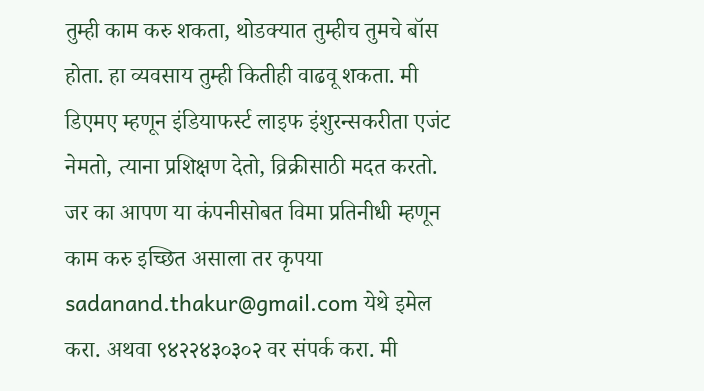तुम्ही काम करु शकता, थोडक्यात तुम्हीच तुमचे बॉस होता. हा व्यवसाय तुम्ही कितीही वाढवू शकता. मी डिएमए म्हणून इंडियाफर्स्ट लाइफ इंशुरन्सकरीता एजंट नेमतो, त्याना प्रशिक्षण देतो, व्रिक्रीसाठी मदत करतो.
जर का आपण या कंपनीसोबत विमा प्रतिनीधी म्हणून काम करु इच्छित असाला तर कृपया sadanand.thakur@gmail.com येथे इमेल करा. अथवा ९४२२४३०३०२ वर संपर्क करा. मी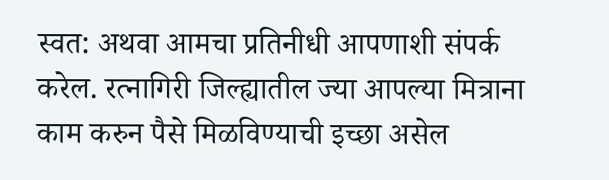स्वत: अथवा आमचा प्रतिनीधी आपणाशी संपर्क करेल. रत्नागिरी जिल्ह्यातील ज्या आपल्या मित्राना काम करुन पैसे मिळविण्याची इच्छा असेल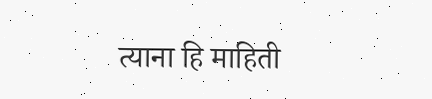त्याना हि माहिती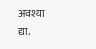अवश्या द्या.